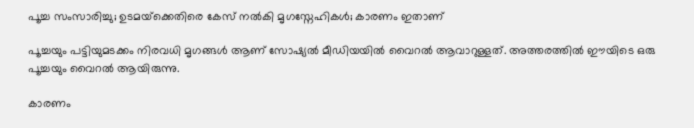പൂച്ച സംസാരിച്ചു; ഉടമയ്‌ക്കെതിരെ കേസ് നല്‍കി മൃഗസ്നേഹികള്‍; കാരണം ഇതാണ്

പൂച്ചയും പട്ടിയുമടക്കം നിരവധി മൃഗങ്ങള്‍ ആണ് സോഷ്യല്‍ മീഡിയയില്‍ വൈറല്‍ ആവാറുള്ളത്. അത്തരത്തില്‍ ഈയിടെ ഒരു പൂച്ചയും വൈറല്‍ ആയിരുന്നു.

കാരണം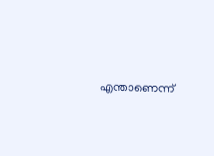എന്താണെന്ന്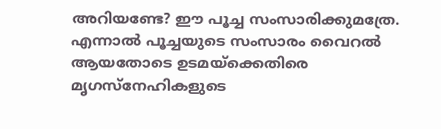അറിയണ്ടേ? ഈ പൂച്ച സംസാരിക്കുമത്രേ. എന്നാല്‍ പൂച്ചയുടെ സംസാരം വൈറല്‍ ആയതോടെ ഉടമയ്ക്കെതിരെ മൃഗസ്നേഹികളുടെ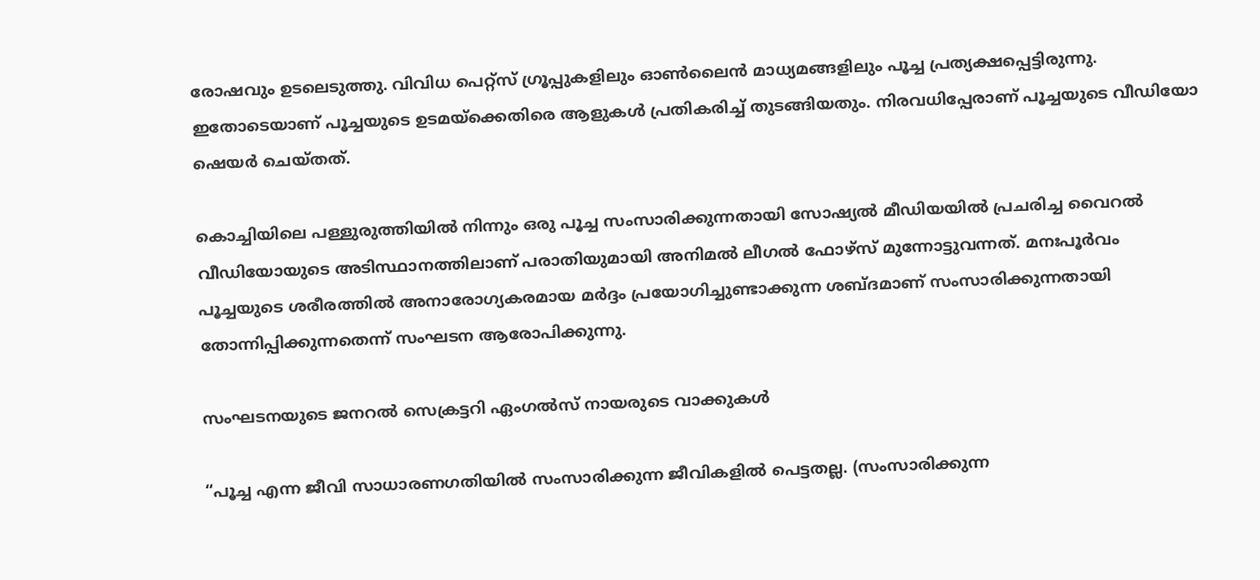രോഷവും ഉടലെടുത്തു. വിവിധ പെറ്റ്സ് ഗ്രൂപ്പുകളിലും ഓണ്‍ലൈന്‍ മാധ്യമങ്ങളിലും പൂച്ച പ്രത്യക്ഷപ്പെട്ടിരുന്നു. ഇതോടെയാണ് പൂച്ചയുടെ ഉടമയ്ക്കെതിരെ ആളുകള്‍ പ്രതികരിച്ച്‌ തുടങ്ങിയതും. നിരവധിപ്പേരാണ് പൂച്ചയുടെ വീഡിയോ ഷെയര്‍ ചെയ്തത്.

കൊച്ചിയിലെ പള്ളുരുത്തിയില്‍ നിന്നും ഒരു പൂച്ച സംസാരിക്കുന്നതായി സോഷ്യല്‍ മീഡിയയില്‍ പ്രചരിച്ച വൈറല്‍ വീഡിയോയുടെ അടിസ്ഥാനത്തിലാണ് പരാതിയുമായി അനിമല്‍ ലീഗല്‍ ഫോഴ്‌സ് മുന്നോട്ടുവന്നത്. മനഃപൂര്‍വം പൂച്ചയുടെ ശരീരത്തില്‍ അനാരോഗ്യകരമായ മര്‍ദ്ദം പ്രയോഗിച്ചുണ്ടാക്കുന്ന ശബ്ദമാണ് സംസാരിക്കുന്നതായി തോന്നിപ്പിക്കുന്നതെന്ന് സംഘടന ആരോപിക്കുന്നു.

സംഘടനയുടെ ജനറല്‍ സെക്രട്ടറി ഏംഗല്‍സ് നായരുടെ വാക്കുകള്‍

“പൂച്ച എന്ന ജീവി സാധാരണഗതിയില്‍ സംസാരിക്കുന്ന ജീവികളില്‍ പെട്ടതല്ല. (സംസാരിക്കുന്ന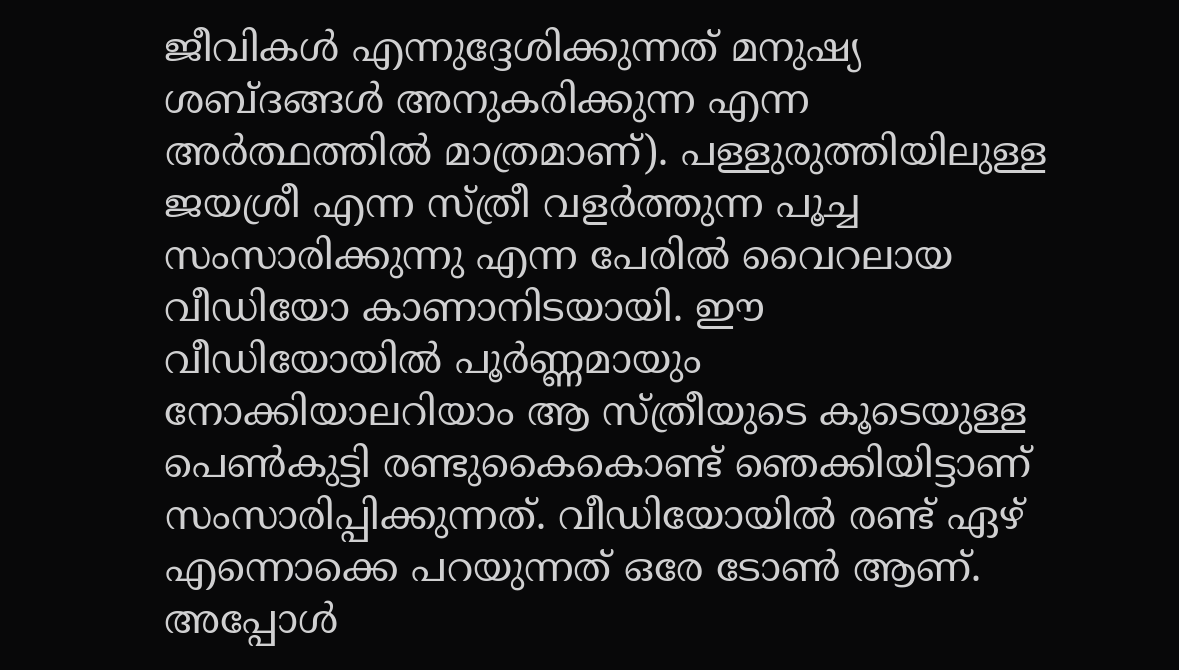ജീവികള്‍ എന്നുദ്ദേശിക്കുന്നത് മനുഷ്യ ശബ്ദങ്ങള്‍ അനുകരിക്കുന്ന എന്ന അര്‍ത്ഥത്തില്‍ മാത്രമാണ്). പള്ളുരുത്തിയിലുള്ള ജയശ്രീ എന്ന സ്ത്രീ വളര്‍ത്തുന്ന പൂച്ച സംസാരിക്കുന്നു എന്ന പേരില്‍ വൈറലായ വീഡിയോ കാണാനിടയായി. ഈ വീഡിയോയില്‍ പൂര്‍ണ്ണമായും നോക്കിയാലറിയാം ആ സ്ത്രീയുടെ കൂടെയുള്ള പെണ്‍കുട്ടി രണ്ടുകൈകൊണ്ട് ഞെക്കിയിട്ടാണ് സംസാരിപ്പിക്കുന്നത്. വീഡിയോയില്‍ രണ്ട് ഏഴ് എന്നൊക്കെ പറയുന്നത് ഒരേ ടോണ്‍ ആണ്. അപ്പോള്‍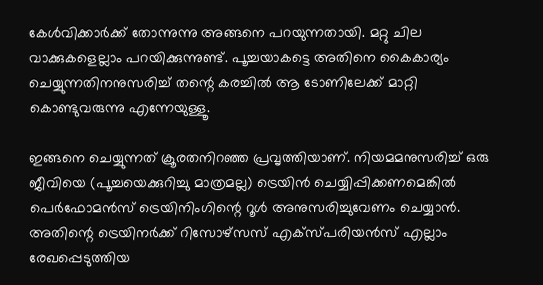കേള്‍വിക്കാര്‍ക്ക് തോന്നുന്നു അങ്ങനെ പറയുന്നതായി. മറ്റു ചില വാക്കുകളെല്ലാം പറയിക്കുന്നുണ്ട്. പൂച്ചയാകട്ടെ അതിനെ കൈകാര്യം ചെയ്യുന്നതിനനുസരിച്ച്‌ തന്റെ കരച്ചില്‍ ആ ടോണിലേക്ക് മാറ്റി കൊണ്ടുവരുന്നു എന്നേയുള്ളൂ.

ഇങ്ങനെ ചെയ്യുന്നത് ക്രൂരതനിറഞ്ഞ പ്രവൃത്തിയാണ്. നിയമമനുസരിച്ച്‌ ഒരു ജീവിയെ (പൂച്ചയെക്കുറിച്ചു മാത്രമല്ല) ട്രെയിന്‍ ചെയ്യിപ്പിക്കണമെങ്കില്‍ പെര്‍ഫോമന്‍സ് ട്രെയിനിംഗിന്റെ റൂള്‍ അനുസരിച്ചുവേണം ചെയ്യാന്‍. അതിന്റെ ട്രെയിനര്‍ക്ക് റിസോഴ്‌സസ് എക്‌സ്പരിയന്‍സ് എല്ലാം രേഖപ്പെടുത്തിയ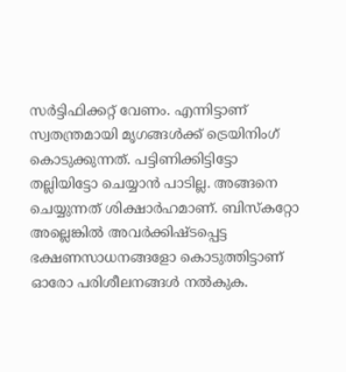സര്‍ട്ടിഫിക്കറ്റ് വേണം. എന്നിട്ടാണ് സ്വതന്ത്രമായി മൃഗങ്ങള്‍ക്ക് ട്രെയിനിംഗ് കൊടുക്കുന്നത്. പട്ടിണിക്കിട്ടിട്ടോ തല്ലിയിട്ടോ ചെയ്യാന്‍ പാടില്ല. അങ്ങനെ ചെയ്യുന്നത് ശിക്ഷാര്‍ഹമാണ്. ബിസ്‌കറ്റോ അല്ലെങ്കില്‍ അവര്‍ക്കിഷ്ടപ്പെട്ട ഭക്ഷണസാധനങ്ങളോ കൊടുത്തിട്ടാണ് ഓരോ പരിശീലനങ്ങള്‍ നല്‍കുക.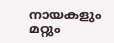നായകളും മറ്റും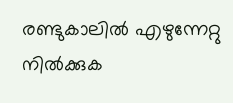രണ്ടുകാലില്‍ എഴുന്നേറ്റു നില്‍ക്കുക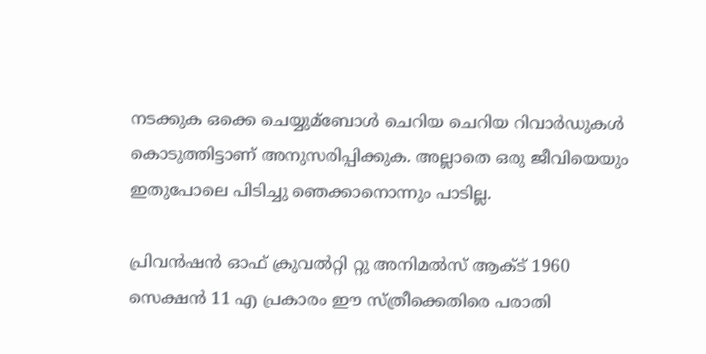നടക്കുക ഒക്കെ ചെയ്യുമ്ബോള്‍ ചെറിയ ചെറിയ റിവാര്‍ഡുകള്‍ കൊടുത്തിട്ടാണ് അനുസരിപ്പിക്കുക. അല്ലാതെ ഒരു ജീവിയെയും ഇതുപോലെ പിടിച്ചു ഞെക്കാനൊന്നും പാടില്ല.

പ്രിവന്‍ഷന്‍ ഓഫ് ക്രുവല്‍റ്റി റ്റു അനിമല്‍സ് ആക്‌ട് 1960 സെക്ഷന്‍ 11 എ പ്രകാരം ഈ സ്ത്രീക്കെതിരെ പരാതി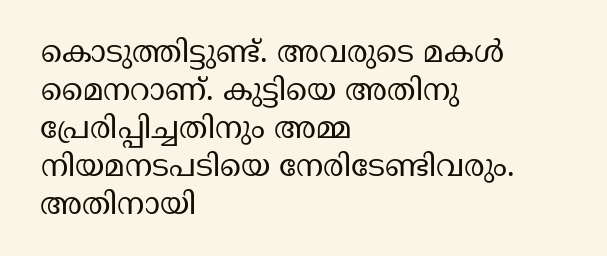കൊടുത്തിട്ടുണ്ട്. അവരുടെ മകള്‍ മൈനറാണ്. കുട്ടിയെ അതിനു പ്രേരിപ്പിച്ചതിനും അമ്മ നിയമനടപടിയെ നേരിടേണ്ടിവരും. അതിനായി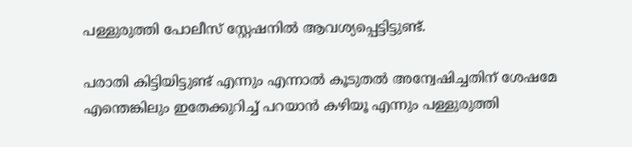പള്ളുരുത്തി പോലീസ് സ്റ്റേഷനില്‍ ആവശ്യപ്പെട്ടിട്ടുണ്ട്.

പരാതി കിട്ടിയിട്ടുണ്ട് എന്നും എന്നാല്‍ കൂടുതല്‍ അന്വേഷിച്ചതിന് ശേഷമേ എന്തെങ്കിലും ഇതേക്കുറിച്ച്‌ പറയാന്‍ കഴിയൂ എന്നും പള്ളുരുത്തി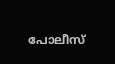പോലീസ്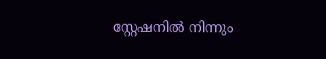സ്റ്റേഷനില്‍ നിന്നും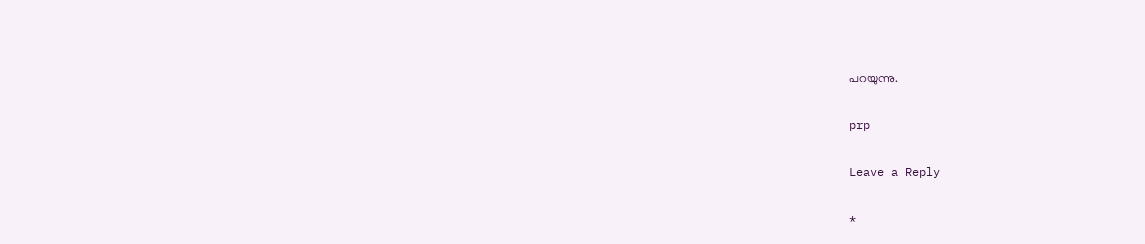പറയുന്നു.

prp

Leave a Reply

*